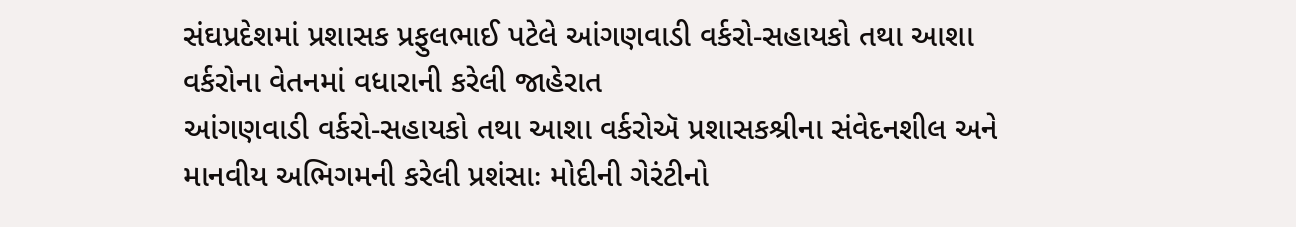સંઘપ્રદેશમાં પ્રશાસક પ્રફુલભાઈ પટેલે આંગણવાડી વર્કરો-સહાયકો તથા આશા વર્કરોના વેતનમાં વધારાની કરેલી જાહેરાત
આંગણવાડી વર્કરો-સહાયકો તથા આશા વર્કરોઍ પ્રશાસકશ્રીના સંવેદનશીલ અને માનવીય અભિગમની કરેલી પ્રશંસાઃ મોદીની ગેરંટીનો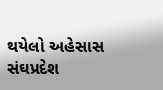થયેલો અહેસાસ સંઘપ્રદેશ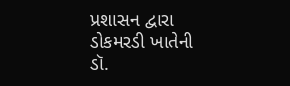પ્રશાસન દ્વારા ડોકમરડી ખાતેની ડૉ.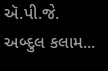ઍ.પી.જે. અબ્દુલ કલામ...